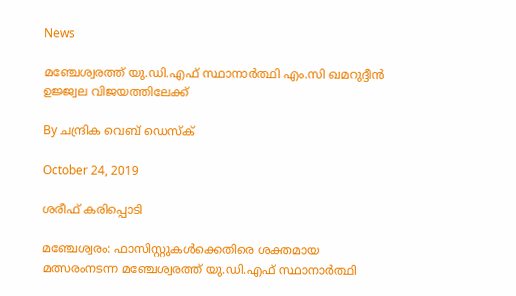News

മഞ്ചേശ്വരത്ത് യു.ഡി.എഫ് സ്ഥാനാര്‍ത്ഥി എം.സി ഖമറുദ്ദീന്‍ ഉജ്ജ്വല വിജയത്തിലേക്ക്

By ചന്ദ്രിക വെബ് ഡെസ്‌ക്‌

October 24, 2019

ശരീഫ് കരിപ്പൊടി

മഞ്ചേശ്വരം: ഫാസിസ്റ്റുകള്‍ക്കെതിരെ ശക്തമായ മത്സരംനടന്ന മഞ്ചേശ്വരത്ത് യു.ഡി.എഫ് സ്ഥാനാര്‍ത്ഥി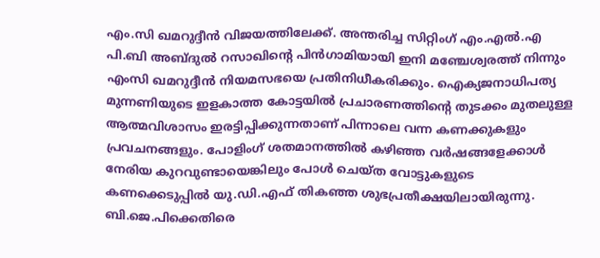എം.സി ഖമറുദ്ദീന്‍ വിജയത്തിലേക്ക്. അന്തരിച്ച സിറ്റിംഗ് എം.എല്‍.എ പി.ബി അബ്ദുല്‍ റസാഖിന്റെ പിന്‍ഗാമിയായി ഇനി മഞ്ചേശ്വരത്ത് നിന്നും എംസി ഖമറുദ്ദീന്‍ നിയമസഭയെ പ്രതിനിധീകരിക്കും. ഐക്യജനാധിപത്യ മുന്നണിയുടെ ഇളകാത്ത കോട്ടയില്‍ പ്രചാരണത്തിന്റെ തുടക്കം മുതലുള്ള ആത്മവിശാസം ഇരട്ടിപ്പിക്കുന്നതാണ് പിന്നാലെ വന്ന കണക്കുകളും പ്രവചനങ്ങളും. പോളിംഗ് ശതമാനത്തില്‍ കഴിഞ്ഞ വര്‍ഷങ്ങളേക്കാള്‍ നേരിയ കുറവുണ്ടായെങ്കിലും പോള്‍ ചെയ്ത വോട്ടുകളുടെ കണക്കെടുപ്പില്‍ യു.ഡി.എഫ് തികഞ്ഞ ശുഭപ്രതീക്ഷയിലായിരുന്നു. ബി.ജെ.പിക്കെതിരെ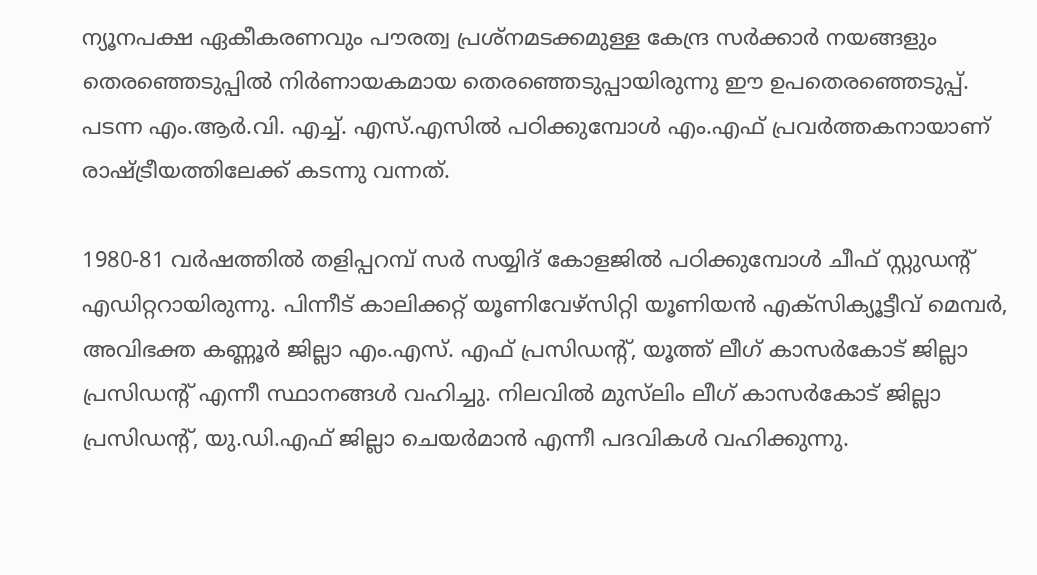ന്യൂനപക്ഷ ഏകീകരണവും പൗരത്വ പ്രശ്‌നമടക്കമുള്ള കേന്ദ്ര സര്‍ക്കാര്‍ നയങ്ങളും തെരഞ്ഞെടുപ്പില്‍ നിര്‍ണായകമായ തെരഞ്ഞെടുപ്പായിരുന്നു ഈ ഉപതെരഞ്ഞെടുപ്പ്. പടന്ന എം.ആര്‍.വി. എച്ച്. എസ്.എസില്‍ പഠിക്കുമ്പോള്‍ എം.എഫ് പ്രവര്‍ത്തകനായാണ് രാഷ്ട്രീയത്തിലേക്ക് കടന്നു വന്നത്.

1980-81 വര്‍ഷത്തില്‍ തളിപ്പറമ്പ് സര്‍ സയ്യിദ് കോളജില്‍ പഠിക്കുമ്പോള്‍ ചീഫ് സ്റ്റുഡന്റ് എഡിറ്ററായിരുന്നു. പിന്നീട് കാലിക്കറ്റ് യൂണിവേഴ്‌സിറ്റി യൂണിയന്‍ എക്‌സിക്യൂട്ടീവ് മെമ്പര്‍, അവിഭക്ത കണ്ണൂര്‍ ജില്ലാ എം.എസ്. എഫ് പ്രസിഡന്റ്, യൂത്ത് ലീഗ് കാസര്‍കോട് ജില്ലാ പ്രസിഡന്റ് എന്നീ സ്ഥാനങ്ങള്‍ വഹിച്ചു. നിലവില്‍ മുസ്‌ലിം ലീഗ് കാസര്‍കോട് ജില്ലാ പ്രസിഡന്റ്, യു.ഡി.എഫ് ജില്ലാ ചെയര്‍മാന്‍ എന്നീ പദവികള്‍ വഹിക്കുന്നു.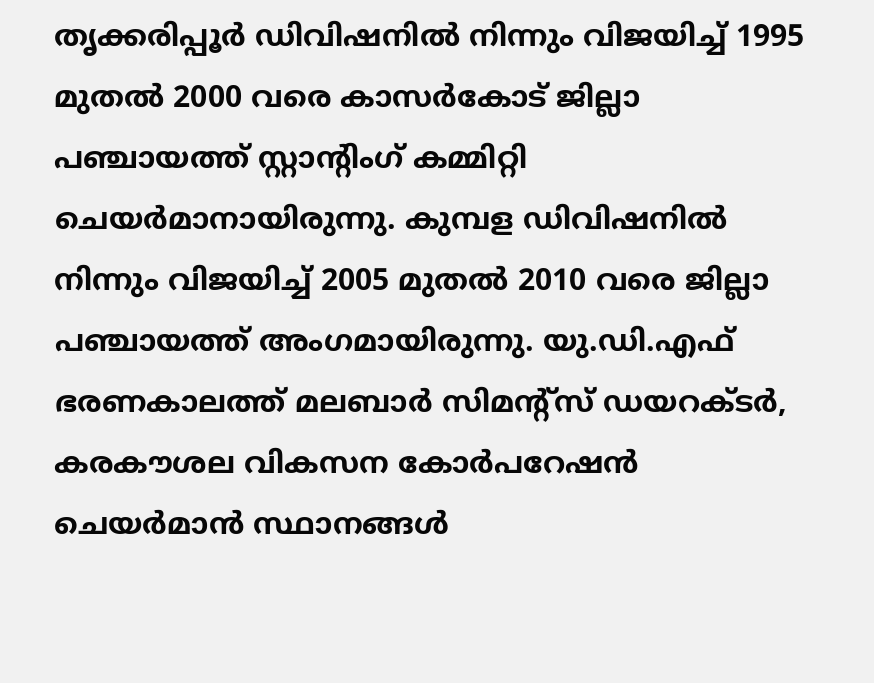തൃക്കരിപ്പൂര്‍ ഡിവിഷനില്‍ നിന്നും വിജയിച്ച് 1995 മുതല്‍ 2000 വരെ കാസര്‍കോട് ജില്ലാ പഞ്ചായത്ത് സ്റ്റാന്റിംഗ് കമ്മിറ്റി ചെയര്‍മാനായിരുന്നു. കുമ്പള ഡിവിഷനില്‍ നിന്നും വിജയിച്ച് 2005 മുതല്‍ 2010 വരെ ജില്ലാ പഞ്ചായത്ത് അംഗമായിരുന്നു. യു.ഡി.എഫ് ഭരണകാലത്ത് മലബാര്‍ സിമന്റ്‌സ് ഡയറക്ടര്‍, കരകൗശല വികസന കോര്‍പറേഷന്‍ ചെയര്‍മാന്‍ സ്ഥാനങ്ങള്‍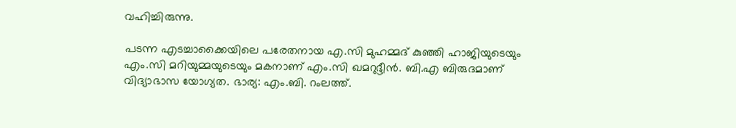വഹിച്ചിരുന്നു.

പടന്ന എടച്ചാക്കൈയിലെ പരേതനായ എ.സി മുഹമ്മദ് കുഞ്ഞി ഹാജിയുടെയും എം.സി മറിയുമ്മയുടെയും മകനാണ് എം.സി ഖമറുദ്ദീന്‍. ബി.എ ബിരുദമാണ് വിദ്യാഭാസ യോഗ്യത. ഭാര്യ: എം.ബി. റംലത്ത്.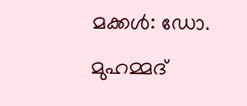മക്കള്‍: ഡോ. മുഹമ്മദ്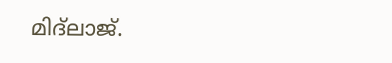മിദ്‌ലാജ്.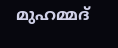മുഹമ്മദ്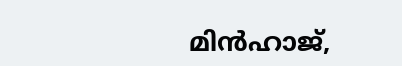മിന്‍ഹാജ്,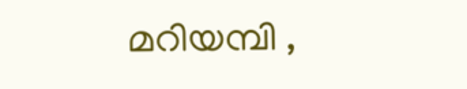മറിയമ്പി ,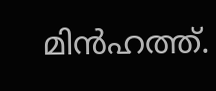മിന്‍ഹത്ത്.